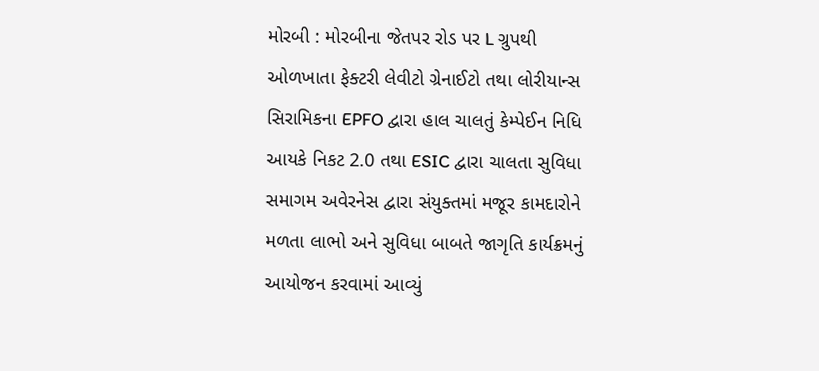મોરબી : મોરબીના જેતપર રોડ પર L ગ્રુપથી ઓળખાતા ફેક્ટરી લેવીટો ગ્રેનાઈટો તથા લોરીયાન્સ સિરામિકના EPFO દ્વારા હાલ ચાલતું કેમ્પેઈન નિધિ આયકે નિકટ 2.0 તથા ESIC દ્વારા ચાલતા સુવિધા સમાગમ અવેરનેસ દ્વારા સંયુક્તમાં મજૂર કામદારોને મળતા લાભો અને સુવિધા બાબતે જાગૃતિ કાર્યક્રમનું આયોજન કરવામાં આવ્યું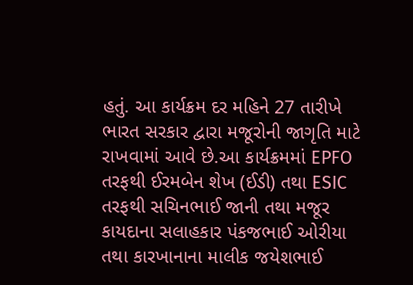હતું. આ કાર્યક્રમ દર મહિને 27 તારીખે ભારત સરકાર દ્વારા મજૂરોની જાગૃતિ માટે રાખવામાં આવે છે.આ કાર્યક્રમમાં EPFO તરફથી ઈરમબેન શેખ (ઈડી) તથા ESIC તરફથી સચિનભાઈ જાની તથા મજૂર કાયદાના સલાહકાર પંકજભાઈ ઓરીયા તથા કારખાનાના માલીક જયેશભાઈ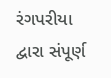રંગપરીયા દ્વારા સંપૂર્ણ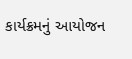કાર્યક્રમનું આયોજન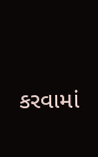કરવામાં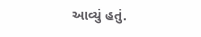આવ્યું હતું.